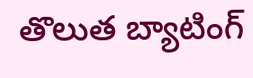తొలుత బ్యాటింగ్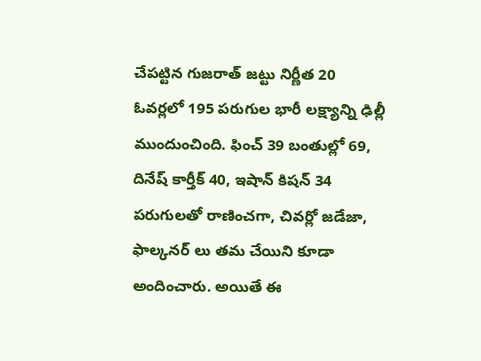చేపట్టిన గుజరాత్ జట్టు నిర్ణీత 20 ఓవర్లలో 195 పరుగుల భారీ లక్ష్యాన్ని ఢిల్లీ ముందుంచింది. ఫించ్ 39 బంతుల్లో 69, దినేష్ కార్తీక్ 40, ఇషాన్ కిషన్ 34 పరుగులతో రాణించగా, చివర్లో జడేజా, ఫాల్కనర్ లు తమ చేయిని కూడా అందించారు. అయితే ఈ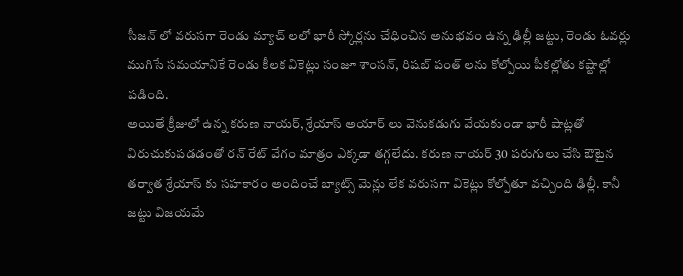సీజన్ లో వరుసగా రెండు మ్యాచ్ లలో భారీ స్కోర్లను చేధించిన అనుభవం ఉన్న ఢిల్లీ జట్టు, రెండు ఓవర్లు ముగిసే సమయానికే రెండు కీలక వికెట్లు సంజూ శాంసన్, రిషబ్ పంత్ లను కోల్పోయి పీకల్లోతు కష్టాల్లో పడింది.
అయితే క్రీజులో ఉన్న కరుణ నాయర్, శ్రేయాస్ అయార్ లు వెనుకడుగు వేయకుండా భారీ షాట్లతో విరుచుకుపడడంతో రన్ రేట్ వేగం మాత్రం ఎక్కడా తగ్గలేదు. కరుణ నాయర్ 30 పరుగులు చేసి ఔటైన తర్వాత శ్రేయాస్ కు సహకారం అందించే బ్యాట్స్ మెన్లు లేక వరుసగా వికెట్లు కోల్పోతూ వచ్చింది ఢిల్లీ. కానీ జట్టు విజయమే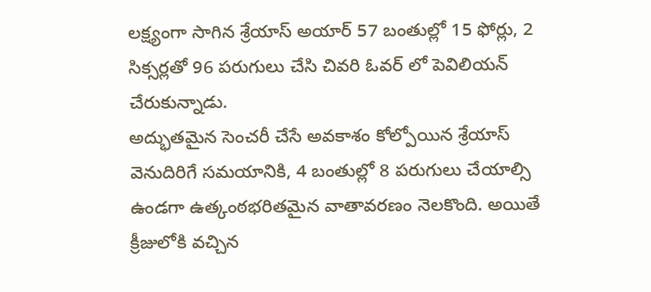లక్ష్యంగా సాగిన శ్రేయాస్ అయార్ 57 బంతుల్లో 15 ఫోర్లు, 2 సిక్సర్లతో 96 పరుగులు చేసి చివరి ఓవర్ లో పెవిలియన్ చేరుకున్నాడు.
అద్భుతమైన సెంచరీ చేసే అవకాశం కోల్పోయిన శ్రేయాస్ వెనుదిరిగే సమయానికి, 4 బంతుల్లో 8 పరుగులు చేయాల్సి ఉండగా ఉత్కంఠభరితమైన వాతావరణం నెలకొంది. అయితే క్రీజులోకి వచ్చిన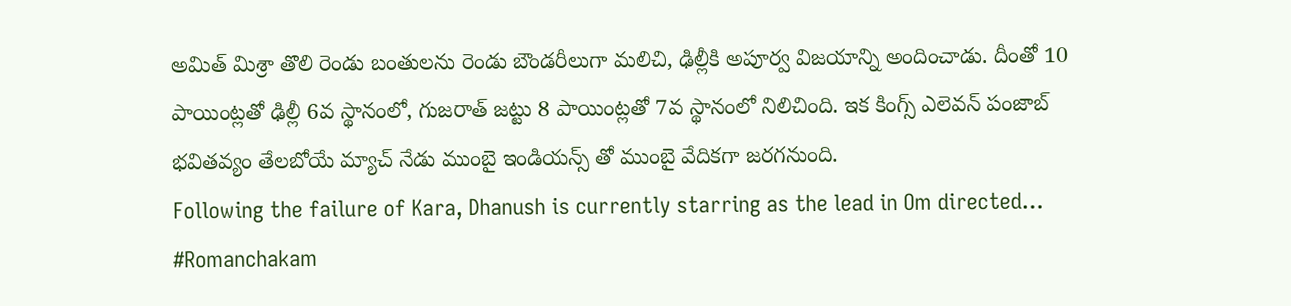అమిత్ మిశ్రా తొలి రెండు బంతులను రెండు బౌండరీలుగా మలిచి, ఢిల్లీకి అపూర్వ విజయాన్ని అందించాడు. దీంతో 10 పాయింట్లతో ఢిల్లీ 6వ స్థానంలో, గుజరాత్ జట్టు 8 పాయింట్లతో 7వ స్థానంలో నిలిచింది. ఇక కింగ్స్ ఎలెవన్ పంజాబ్ భవితవ్యం తేలబోయే మ్యాచ్ నేడు ముంబై ఇండియన్స్ తో ముంబై వేదికగా జరగనుంది.
Following the failure of Kara, Dhanush is currently starring as the lead in Om directed…
#Romanchakam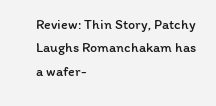Review: Thin Story, Patchy Laughs Romanchakam has a wafer-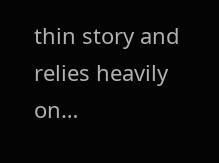thin story and relies heavily on…